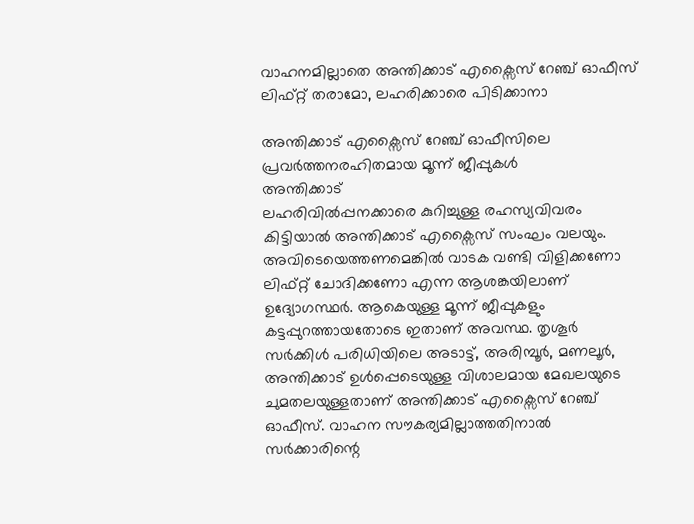വാഹനമില്ലാതെ അന്തിക്കാട് എക്സൈസ് റേഞ്ച് ഓഫീസ്
ലിഫ്റ്റ് തരാമോ, ലഹരിക്കാരെ പിടിക്കാനാ

അന്തിക്കാട് എക്സൈസ് റേഞ്ച് ഓഫീസിലെ പ്രവർത്തനരഹിതമായ മൂന്ന് ജീപ്പുകൾ
അന്തിക്കാട്
ലഹരിവിൽപ്പനക്കാരെ കുറിച്ചുള്ള രഹസ്യവിവരം കിട്ടിയാൽ അന്തിക്കാട് എക്സൈസ് സംഘം വലയും. അവിടെയെത്തണമെങ്കിൽ വാടക വണ്ടി വിളിക്കണോ ലിഫ്റ്റ് ചോദിക്കണോ എന്ന ആശങ്കയിലാണ് ഉദ്യോഗസ്ഥർ. ആകെയുള്ള മൂന്ന് ജീപ്പുകളും കട്ടപ്പുറത്തായതോടെ ഇതാണ് അവസ്ഥ. തൃശൂർ സർക്കിൾ പരിധിയിലെ അടാട്ട്, അരിമ്പൂർ, മണലൂർ, അന്തിക്കാട് ഉൾപ്പെടെയുള്ള വിശാലമായ മേഖലയുടെ ചുമതലയുള്ളതാണ് അന്തിക്കാട് എക്സൈസ് റേഞ്ച് ഓഫീസ്. വാഹന സൗകര്യമില്ലാത്തതിനാൽ സർക്കാരിന്റെ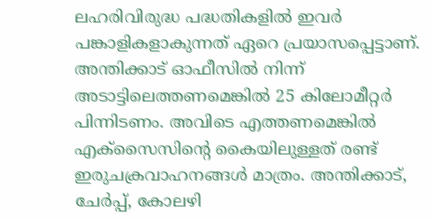ലഹരിവിരുദ്ധ പദ്ധതികളിൽ ഇവർ പങ്കാളികളാകുന്നത് ഏറെ പ്രയാസപ്പെട്ടാണ്. അന്തിക്കാട് ഓഫീസിൽ നിന്ന് അടാട്ടിലെത്തണമെങ്കിൽ 25 കിലോമീറ്റർ പിന്നിടണം. അവിടെ എത്തണമെങ്കിൽ എക്സൈസിന്റെ കൈയിലുള്ളത് രണ്ട് ഇരുചക്രവാഹനങ്ങൾ മാത്രം. അന്തിക്കാട്, ചേർപ്പ്, കോലഴി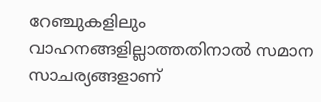റേഞ്ചുകളിലും വാഹനങ്ങളില്ലാത്തതിനാൽ സമാന സാചര്യങ്ങളാണ്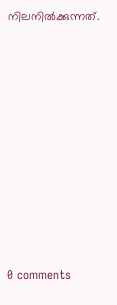നിലനിൽക്കുന്നത്.










0 comments